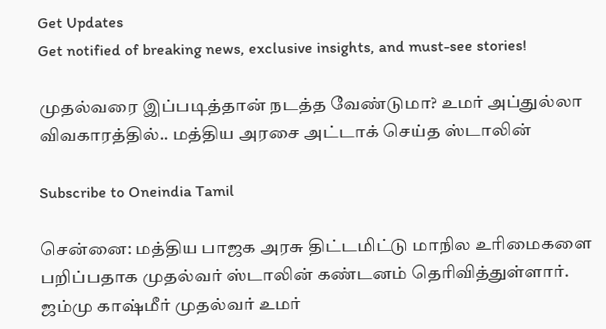Get Updates
Get notified of breaking news, exclusive insights, and must-see stories!

முதல்வரை இப்படித்தான் நடத்த வேண்டுமா? உமர் அப்துல்லா விவகாரத்தில்.. மத்திய அரசை அட்டாக் செய்த ஸ்டாலின்

Subscribe to Oneindia Tamil

சென்னை: மத்திய பாஜக அரசு திட்டமிட்டு மாநில உரிமைகளை பறிப்பதாக முதல்வர் ஸ்டாலின் கண்டனம் தெரிவித்துள்ளார். ஜம்மு காஷ்மீர் முதல்வர் உமர்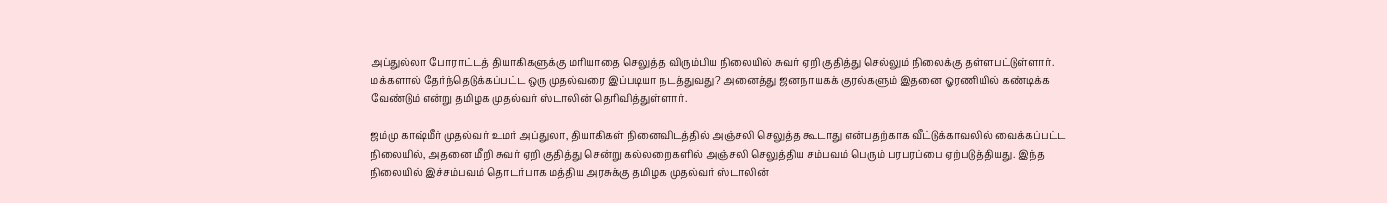அப்துல்லா போராட்டத் தியாகிகளுக்கு மரியாதை செலுத்த விரும்பிய நிலையில் சுவர் ஏறி குதித்து செல்லும் நிலைக்கு தள்ளபட்டுள்ளார். மக்களால் தேர்ந்தெடுக்கப்பட்ட ஒரு முதல்வரை இப்படியா நடத்துவது? அனைத்து ஜனநாயகக் குரல்களும் இதனை ஓரணியில் கண்டிக்க வேண்டும் என்று தமிழக முதல்வர் ஸ்டாலின் தெரிவித்துள்ளார்.

ஜம்மு காஷ்மீர் முதல்வர் உமர் அப்துலா, தியாகிகள் நினைவிடத்தில் அஞ்சலி செலுத்த கூடாது என்பதற்காக வீட்டுக்காவலில் வைக்கப்பட்ட நிலையில், அதனை மீறி சுவர் ஏறி குதித்து சென்று கல்லறைகளில் அஞ்சலி செலுத்திய சம்பவம் பெரும் பரபரப்பை ஏற்படுத்தியது. இந்த நிலையில் இச்சம்பவம் தொடர்பாக மத்திய அரசுக்கு தமிழக முதல்வர் ஸ்டாலின்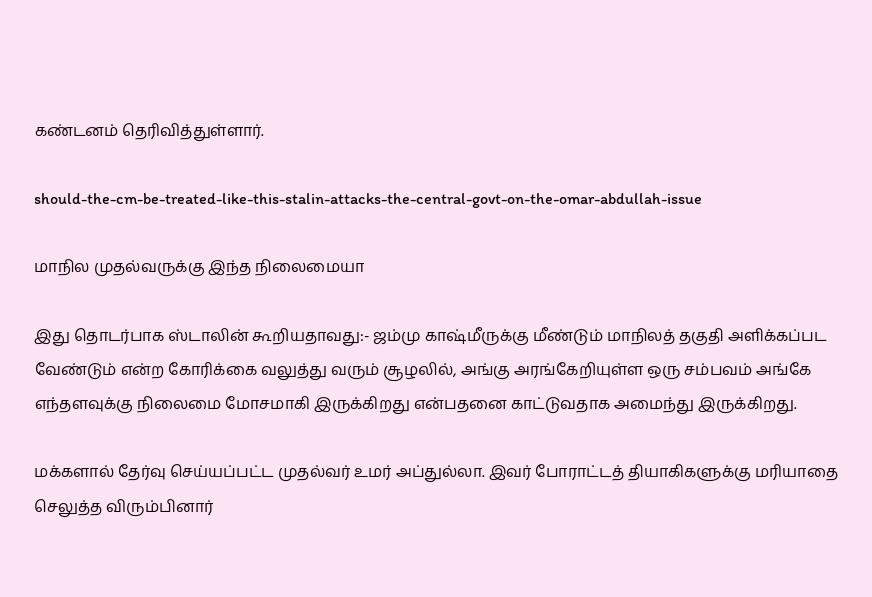கண்டனம் தெரிவித்துள்ளார்.

should-the-cm-be-treated-like-this-stalin-attacks-the-central-govt-on-the-omar-abdullah-issue

மாநில முதல்வருக்கு இந்த நிலைமையா

இது தொடர்பாக ஸ்டாலின் கூறியதாவது:- ஜம்மு காஷ்மீருக்கு மீண்டும் மாநிலத் தகுதி அளிக்கப்பட வேண்டும் என்ற கோரிக்கை வலுத்து வரும் சூழலில், அங்கு அரங்கேறியுள்ள ஒரு சம்பவம் அங்கே எந்தளவுக்கு நிலைமை மோசமாகி இருக்கிறது என்பதனை காட்டுவதாக அமைந்து இருக்கிறது.

மக்களால் தேர்வு செய்யப்பட்ட முதல்வர் உமர் அப்துல்லா. இவர் போராட்டத் தியாகிகளுக்கு மரியாதை செலுத்த விரும்பினார்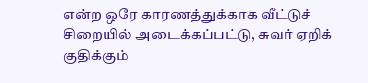என்ற ஒரே காரணத்துக்காக வீட்டுச் சிறையில் அடைக்கப்பட்டு, சுவர் ஏறிக் குதிக்கும்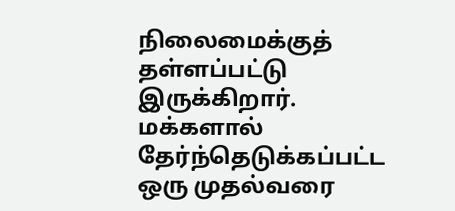நிலைமைக்குத் தள்ளப்பட்டு இருக்கிறார். மக்களால் தேர்ந்தெடுக்கப்பட்ட ஒரு முதல்வரை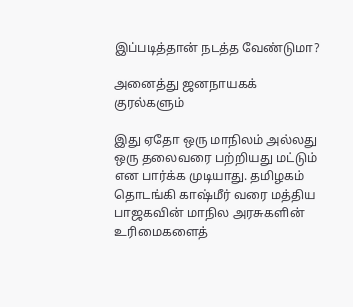இப்படித்தான் நடத்த வேண்டுமா?

அனைத்து ஜனநாயகக் குரல்களும்

இது ஏதோ ஒரு மாநிலம் அல்லது ஒரு தலைவரை பற்றியது மட்டும் என பார்க்க முடியாது. தமிழகம் தொடங்கி காஷ்மீர் வரை மத்திய பாஜகவின் மாநில அரசுகளின் உரிமைகளைத்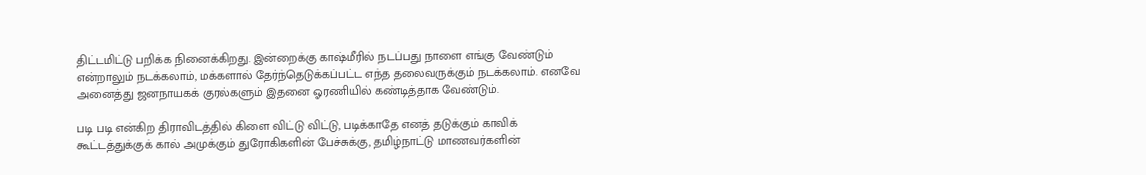திட்டமிட்டு பறிக்க நினைக்கிறது. இன்றைக்கு காஷ்மீரில் நடப்பது நாளை எங்கு வேண்டும் என்றாலும் நடக்கலாம், மக்களால் தேர்ந்தெடுக்கப்பட்ட எந்த தலைவருக்கும் நடக்கலாம். எனவே அனைத்து ஜனநாயகக் குரல்களும் இதனை ஓரணியில் கண்டித்தாக வேண்டும்.

படி படி என்கிற திராவிடத்தில் கிளை விட்டு விட்டு, படிக்காதே எனத் தடுக்கும் காவிக் கூட்டத்துக்குக் கால் அமுக்கும் துரோகிகளின் பேச்சுக்கு, தமிழ்நாட்டு மாணவர்களின்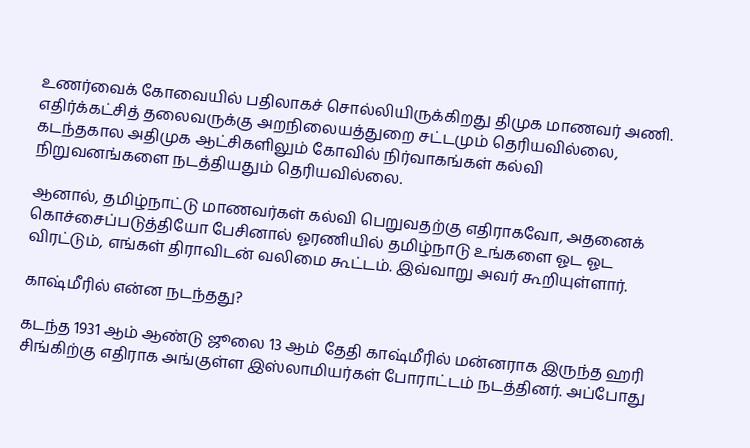உணர்வைக் கோவையில் பதிலாகச் சொல்லியிருக்கிறது திமுக மாணவர் அணி. எதிர்க்கட்சித் தலைவருக்கு அறநிலையத்துறை சட்டமும் தெரியவில்லை, கடந்தகால அதிமுக ஆட்சிகளிலும் கோவில் நிர்வாகங்கள் கல்வி நிறுவனங்களை நடத்தியதும் தெரியவில்லை.

ஆனால், தமிழ்நாட்டு மாணவர்கள் கல்வி பெறுவதற்கு எதிராகவோ, அதனைக் கொச்சைப்படுத்தியோ பேசினால் ஓரணியில் தமிழ்நாடு உங்களை ஓட ஓட விரட்டும், எங்கள் திராவிடன் வலிமை கூட்டம். இவ்வாறு அவர் கூறியுள்ளார்.

காஷ்மீரில் என்ன நடந்தது?

கடந்த 1931 ஆம் ஆண்டு ஜூலை 13 ஆம் தேதி காஷ்மீரில் மன்னராக இருந்த ஹரி சிங்கிற்கு எதிராக அங்குள்ள இஸ்லாமியர்கள் போராட்டம் நடத்தினர். அப்போது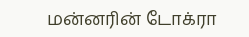மன்னரின் டோக்ரா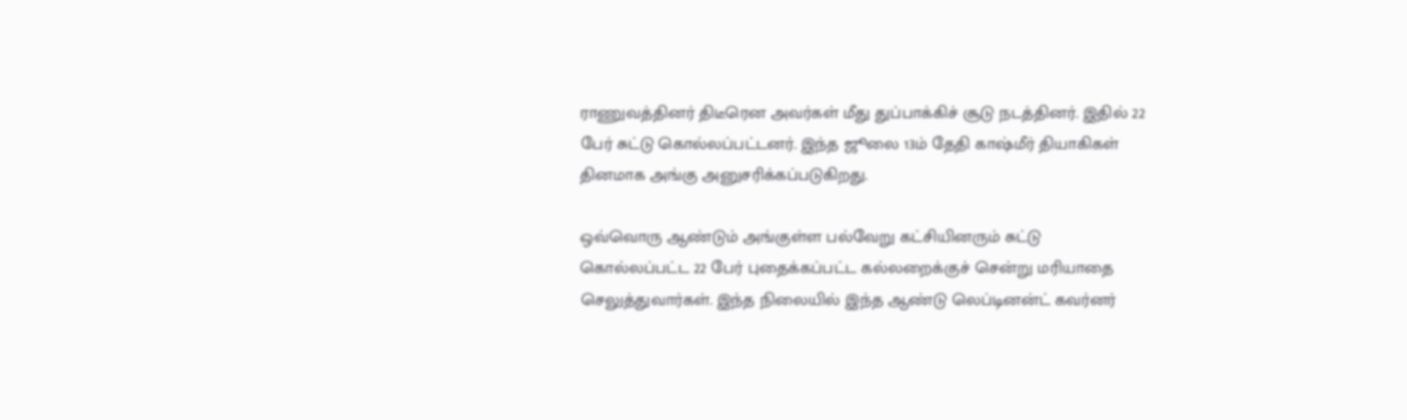ராணுவத்தினர் திடீரென அவர்கள் மீது துப்பாக்கிச் சூடு நடத்தினர். இதில் 22 பேர் சுட்டு கொல்லப்பட்டனர். இந்த ஜூலை 13ம் தேதி காஷ்மீர் தியாகிகள் தினமாக அங்கு அனுசரிக்கப்படுகிறது.

ஒவ்வொரு ஆண்டும் அங்குள்ள பல்வேறு கட்சியினரும் சுட்டு கொல்லப்பட்ட 22 பேர் புதைக்கப்பட்ட கல்லறைக்குச் சென்று மரியாதை செலுத்துவார்கள். இந்த நிலையில் இந்த ஆண்டு லெப்டினன்ட் கவர்னர்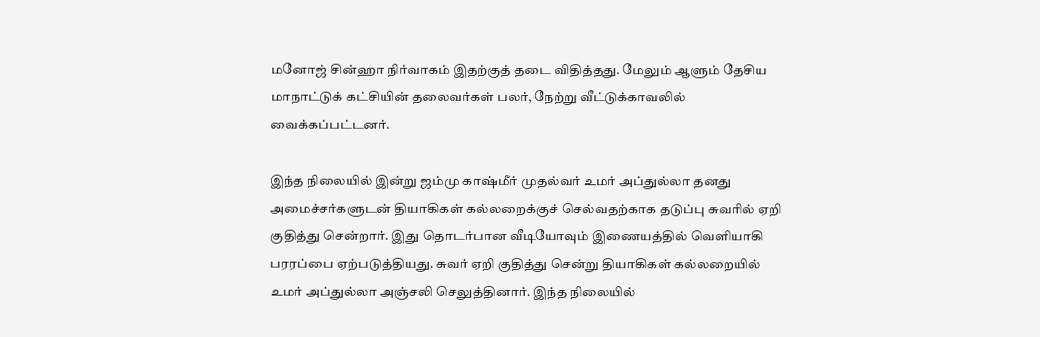மனோஜ் சின்ஹா நிர்வாகம் இதற்குத் தடை விதித்தது. மேலும் ஆளும் தேசிய மாநாட்டுக் கட்சியின் தலைவர்கள் பலர், நேற்று வீட்டுக்காவலில் வைக்கப்பட்டனர்.

இந்த நிலையில் இன்று ஜம்மு காஷ்மீர் முதல்வர் உமர் அப்துல்லா தனது அமைச்சர்களுடன் தியாகிகள் கல்லறைக்குச் செல்வதற்காக தடுப்பு சுவரில் ஏறி குதித்து சென்றார். இது தொடர்பான வீடியோவும் இணையத்தில் வெளியாகி பரரப்பை ஏற்படுத்தியது. சுவர் ஏறி குதித்து சென்று தியாகிகள் கல்லறையில் உமர் அப்துல்லா அஞ்சலி செலுத்தினார். இந்த நிலையில்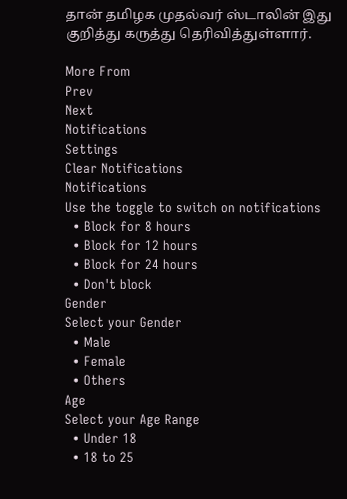தான் தமிழக முதல்வர் ஸ்டாலின் இது குறித்து கருத்து தெரிவித்துள்ளார்.

More From
Prev
Next
Notifications
Settings
Clear Notifications
Notifications
Use the toggle to switch on notifications
  • Block for 8 hours
  • Block for 12 hours
  • Block for 24 hours
  • Don't block
Gender
Select your Gender
  • Male
  • Female
  • Others
Age
Select your Age Range
  • Under 18
  • 18 to 25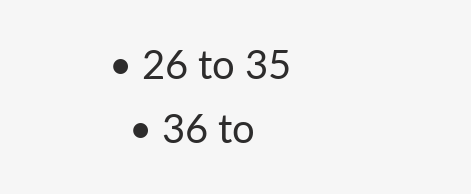• 26 to 35
  • 36 to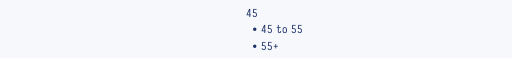45
  • 45 to 55
  • 55+